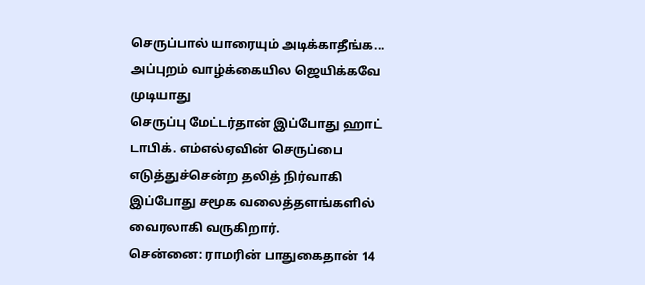செருப்பால் யாரையும் அடிக்காதீங்க... அப்புறம் வாழ்க்கையில ஜெயிக்கவே முடியாது
செருப்பு மேட்டர்தான் இப்போது ஹாட் டாபிக். எம்எல்ஏவின் செருப்பை எடுத்துச்சென்ற தலித் நிர்வாகி இப்போது சமூக வலைத்தளங்களில் வைரலாகி வருகிறார்.
சென்னை: ராமரின் பாதுகைதான் 14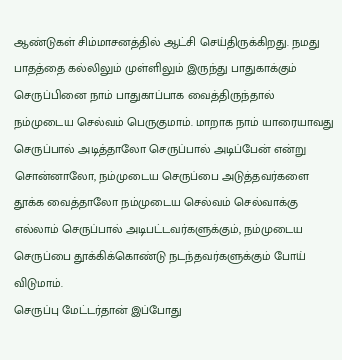ஆண்டுகள் சிம்மாசனத்தில் ஆட்சி செய்திருக்கிறது. நமது பாதத்தை கல்லிலும் முள்ளிலும் இருந்து பாதுகாக்கும் செருப்பினை நாம் பாதுகாப்பாக வைத்திருந்தால் நம்முடைய செல்வம் பெருகுமாம். மாறாக நாம் யாரையாவது செருப்பால் அடித்தாலோ செருப்பால் அடிப்பேன் என்று சொன்னாலோ, நம்முடைய செருப்பை அடுத்தவர்களை தூக்க வைத்தாலோ நம்முடைய செல்வம் செல்வாக்கு எல்லாம் செருப்பால் அடிபட்டவர்களுக்கும், நம்முடைய செருப்பை தூக்கிக்கொண்டு நடந்தவர்களுக்கும் போய் விடுமாம்.
செருப்பு மேட்டர்தான் இப்போது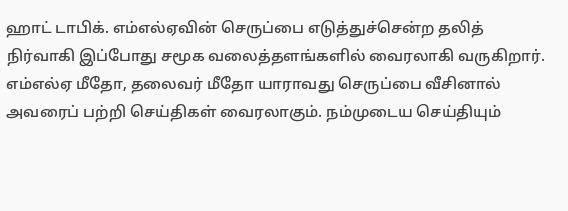ஹாட் டாபிக். எம்எல்ஏவின் செருப்பை எடுத்துச்சென்ற தலித் நிர்வாகி இப்போது சமூக வலைத்தளங்களில் வைரலாகி வருகிறார். எம்எல்ஏ மீதோ, தலைவர் மீதோ யாராவது செருப்பை வீசினால் அவரைப் பற்றி செய்திகள் வைரலாகும். நம்முடைய செய்தியும்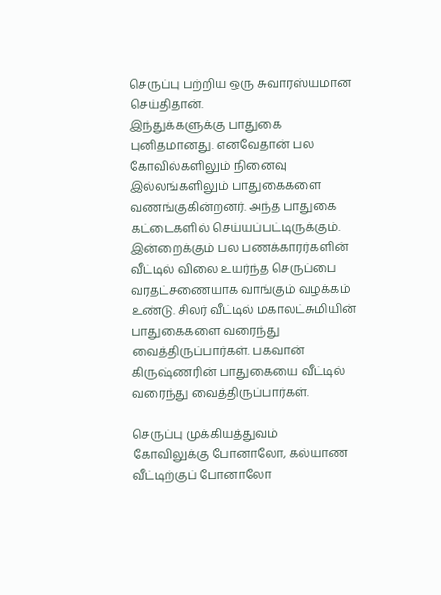செருப்பு பற்றிய ஒரு சுவாரஸ்யமான செய்திதான்.
இந்துக்களுக்கு பாதுகை புனிதமானது. எனவேதான் பல கோவில்களிலும் நினைவு இல்லங்களிலும் பாதுகைகளை வணங்குகின்றனர். அந்த பாதுகை கட்டைகளில் செய்யப்பட்டிருக்கும். இன்றைக்கும் பல பணக்காரர்களின் வீட்டில் விலை உயர்ந்த செருப்பை வரதட்சணையாக வாங்கும் வழக்கம் உண்டு. சிலர் வீட்டில் மகாலட்சுமியின் பாதுகைகளை வரைந்து வைத்திருப்பார்கள். பகவான் கிருஷ்ணரின் பாதுகையை வீட்டில் வரைந்து வைத்திருப்பார்கள்.

செருப்பு முக்கியத்துவம்
கோவிலுக்கு போனாலோ, கல்யாண வீட்டிற்குப் போனாலோ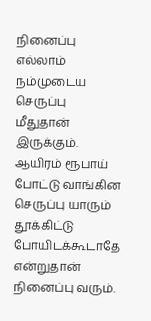நினைப்பு எல்லாம் நம்முடைய செருப்பு மீதுதான் இருக்கும். ஆயிரம் ரூபாய் போட்டு வாங்கின செருப்பு யாரும் தூக்கிட்டு போயிடக்கூடாதே என்றுதான் நினைப்பு வரும்.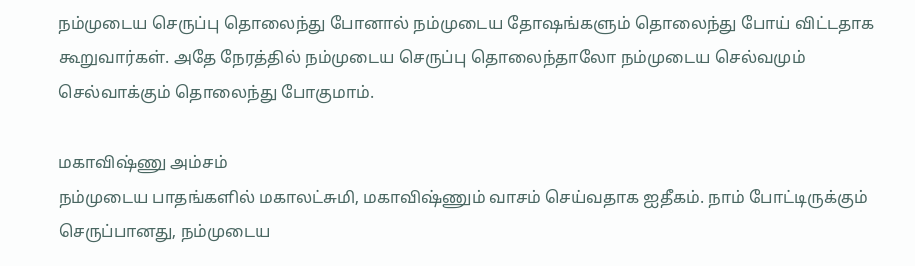நம்முடைய செருப்பு தொலைந்து போனால் நம்முடைய தோஷங்களும் தொலைந்து போய் விட்டதாக கூறுவார்கள். அதே நேரத்தில் நம்முடைய செருப்பு தொலைந்தாலோ நம்முடைய செல்வமும் செல்வாக்கும் தொலைந்து போகுமாம்.

மகாவிஷ்ணு அம்சம்
நம்முடைய பாதங்களில் மகாலட்சுமி, மகாவிஷ்ணும் வாசம் செய்வதாக ஐதீகம். நாம் போட்டிருக்கும் செருப்பானது, நம்முடைய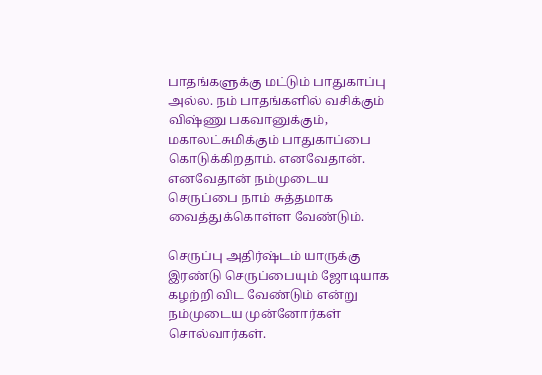பாதங்களுக்கு மட்டும் பாதுகாப்பு அல்ல. நம் பாதங்களில் வசிக்கும் விஷ்ணு பகவானுக்கும், மகாலட்சுமிக்கும் பாதுகாப்பை கொடுக்கிறதாம். எனவேதான். எனவேதான் நம்முடைய செருப்பை நாம் சுத்தமாக வைத்துக்கொள்ள வேண்டும்.

செருப்பு அதிர்ஷ்டம் யாருக்கு
இரண்டு செருப்பையும் ஜோடியாக கழற்றி விட வேண்டும் என்று நம்முடைய முன்னோர்கள் சொல்வார்கள்.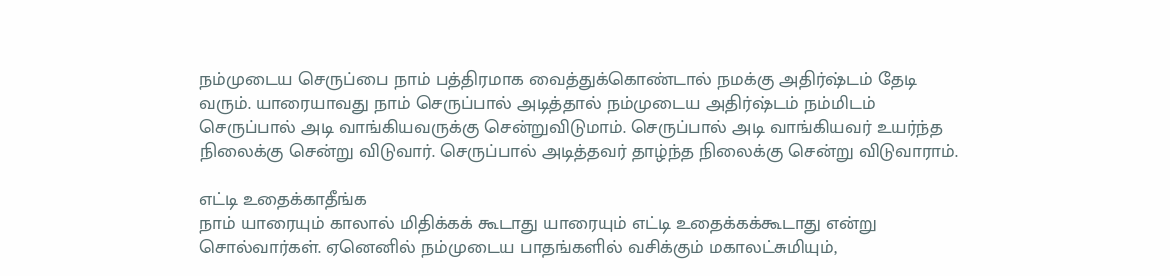நம்முடைய செருப்பை நாம் பத்திரமாக வைத்துக்கொண்டால் நமக்கு அதிர்ஷ்டம் தேடி வரும். யாரையாவது நாம் செருப்பால் அடித்தால் நம்முடைய அதிர்ஷ்டம் நம்மிடம் செருப்பால் அடி வாங்கியவருக்கு சென்றுவிடுமாம். செருப்பால் அடி வாங்கியவர் உயர்ந்த நிலைக்கு சென்று விடுவார். செருப்பால் அடித்தவர் தாழ்ந்த நிலைக்கு சென்று விடுவாராம்.

எட்டி உதைக்காதீங்க
நாம் யாரையும் காலால் மிதிக்கக் கூடாது யாரையும் எட்டி உதைக்கக்கூடாது என்று சொல்வார்கள். ஏனெனில் நம்முடைய பாதங்களில் வசிக்கும் மகாலட்சுமியும்,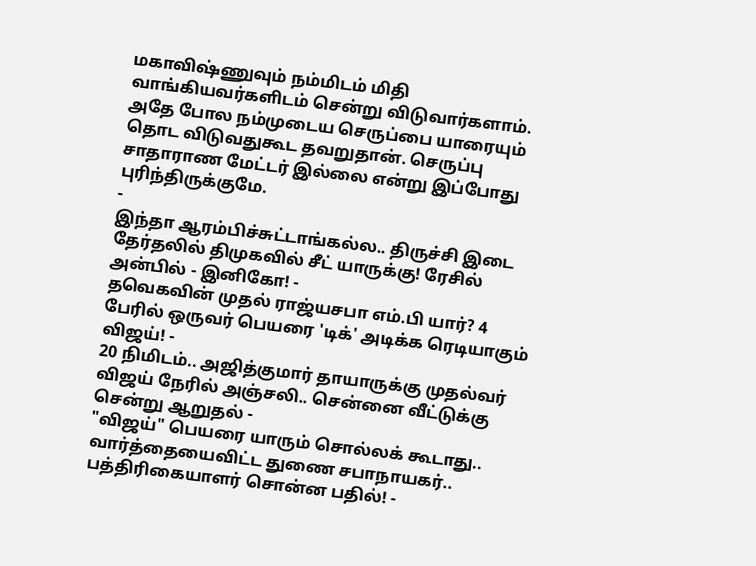மகாவிஷ்ணுவும் நம்மிடம் மிதி வாங்கியவர்களிடம் சென்று விடுவார்களாம். அதே போல நம்முடைய செருப்பை யாரையும் தொட விடுவதுகூட தவறுதான். செருப்பு சாதாராண மேட்டர் இல்லை என்று இப்போது புரிந்திருக்குமே.
-
இந்தா ஆரம்பிச்சுட்டாங்கல்ல.. திருச்சி இடை தேர்தலில் திமுகவில் சீட் யாருக்கு! ரேசில் அன்பில் - இனிகோ! -
தவெகவின் முதல் ராஜ்யசபா எம்.பி யார்? 4 பேரில் ஒருவர் பெயரை 'டிக்' அடிக்க ரெடியாகும் விஜய்! -
20 நிமிடம்.. அஜித்குமார் தாயாருக்கு முதல்வர் விஜய் நேரில் அஞ்சலி.. சென்னை வீட்டுக்கு சென்று ஆறுதல் -
"விஜய்" பெயரை யாரும் சொல்லக் கூடாது.. வார்த்தையைவிட்ட துணை சபாநாயகர்.. பத்திரிகையாளர் சொன்ன பதில்! -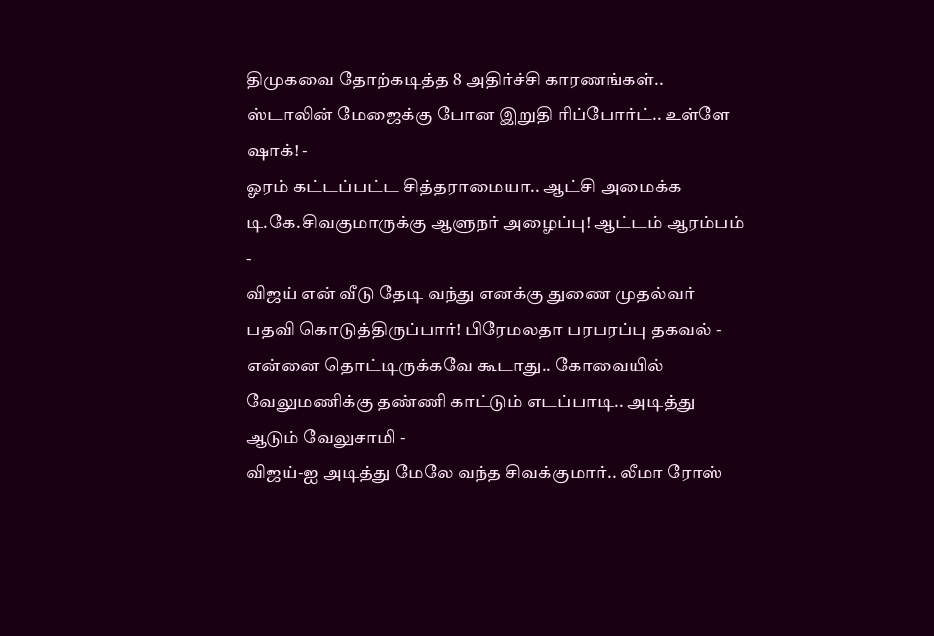திமுகவை தோற்கடித்த 8 அதிர்ச்சி காரணங்கள்.. ஸ்டாலின் மேஜைக்கு போன இறுதி ரிப்போர்ட்.. உள்ளே ஷாக்! -
ஓரம் கட்டப்பட்ட சித்தராமையா.. ஆட்சி அமைக்க டி.கே.சிவகுமாருக்கு ஆளுநர் அழைப்பு! ஆட்டம் ஆரம்பம் -
விஜய் என் வீடு தேடி வந்து எனக்கு துணை முதல்வர் பதவி கொடுத்திருப்பார்! பிரேமலதா பரபரப்பு தகவல் -
என்னை தொட்டிருக்கவே கூடாது.. கோவையில் வேலுமணிக்கு தண்ணி காட்டும் எடப்பாடி.. அடித்து ஆடும் வேலுசாமி -
விஜய்-ஐ அடித்து மேலே வந்த சிவக்குமார்.. லீமா ரோஸ்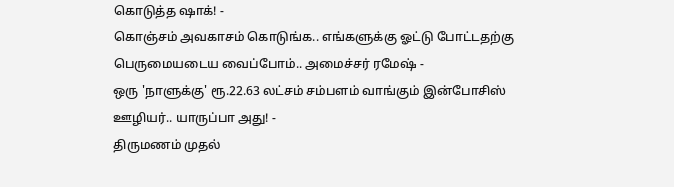கொடுத்த ஷாக்! -
கொஞ்சம் அவகாசம் கொடுங்க.. எங்களுக்கு ஓட்டு போட்டதற்கு பெருமையடைய வைப்போம்.. அமைச்சர் ரமேஷ் -
ஒரு 'நாளுக்கு' ரூ.22.63 லட்சம் சம்பளம் வாங்கும் இன்போசிஸ் ஊழியர்.. யாருப்பா அது! -
திருமணம் முதல்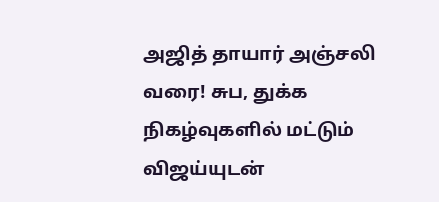அஜித் தாயார் அஞ்சலி வரை! சுப, துக்க நிகழ்வுகளில் மட்டும் விஜய்யுடன்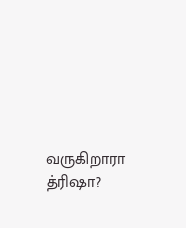வருகிறாரா த்ரிஷா?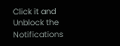Click it and Unblock the Notifications